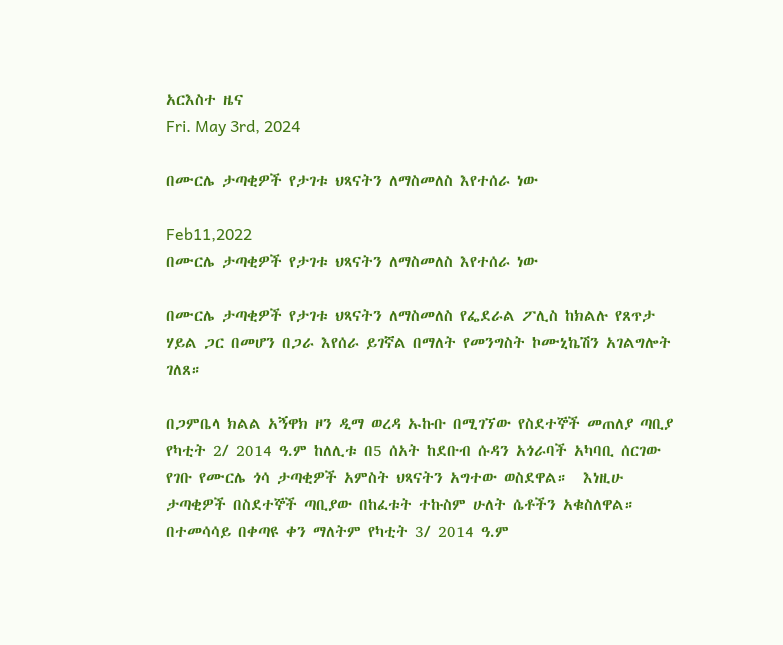አርእስተ ዜና
Fri. May 3rd, 2024

በሙርሌ ታጣቂዎች የታገቱ ህጻናትን ለማስመለስ እየተሰራ ነው

Feb11,2022
በሙርሌ ታጣቂዎች የታገቱ ህጻናትን ለማስመለስ እየተሰራ ነው

በሙርሌ ታጣቂዎች የታገቱ ህጻናትን ለማስመለስ የፌደራል ፖሊስ ከክልሉ የጸጥታ ሃይል ጋር በመሆን በጋራ እየሰራ ይገኛል በማለት የመንግስት ኮሙኒኬሽን አገልግሎት ገለጸ።

በጋምቤላ ክልል አኝዋክ ዞን ዲማ ወረዳ ኡኩቡ በሚገኘው የስደተኞች መጠለያ ጣቢያ የካቲት 2/ 2014 ዓ.ም ከለሊቱ በ5 ሰአት ከደቡብ ሱዳን አጎራባች አካባቢ ሰርገው የገቡ የሙርሌ ጎሳ ታጣቂዎች አምስት ህጻናትን አግተው ወስደዋል።  እነዚሁ ታጣቂዎች በስደተኞች ጣቢያው በከፈቱት ተኩስም ሁለት ሴቶችን አቁስለዋል።  በተመሳሳይ በቀጣዩ ቀን ማለትም የካቲት 3/ 2014 ዓ.ም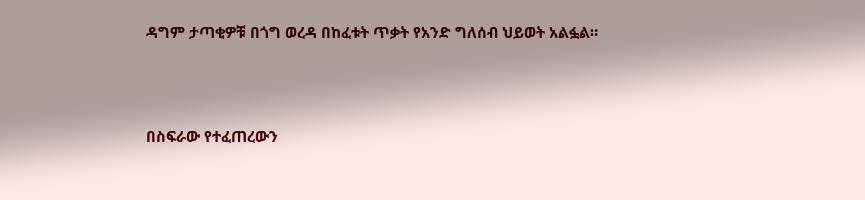ዳግም ታጣቂዎቹ በጎግ ወረዳ በከፈቱት ጥቃት የአንድ ግለሰብ ህይወት አልፏል።



በስፍራው የተፈጠረውን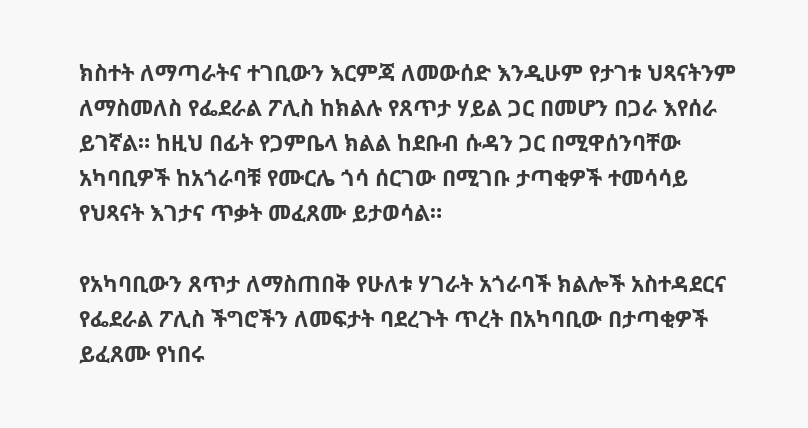ክስተት ለማጣራትና ተገቢውን እርምጃ ለመውሰድ እንዲሁም የታገቱ ህጻናትንም ለማስመለስ የፌደራል ፖሊስ ከክልሉ የጸጥታ ሃይል ጋር በመሆን በጋራ እየሰራ ይገኛል። ከዚህ በፊት የጋምቤላ ክልል ከደቡብ ሱዳን ጋር በሚዋሰንባቸው አካባቢዎች ከአጎራባቹ የሙርሌ ጎሳ ሰርገው በሚገቡ ታጣቂዎች ተመሳሳይ የህጻናት እገታና ጥቃት መፈጸሙ ይታወሳል።

የአካባቢውን ጸጥታ ለማስጠበቅ የሁለቱ ሃገራት አጎራባች ክልሎች አስተዳደርና የፌደራል ፖሊስ ችግሮችን ለመፍታት ባደረጉት ጥረት በአካባቢው በታጣቂዎች ይፈጸሙ የነበሩ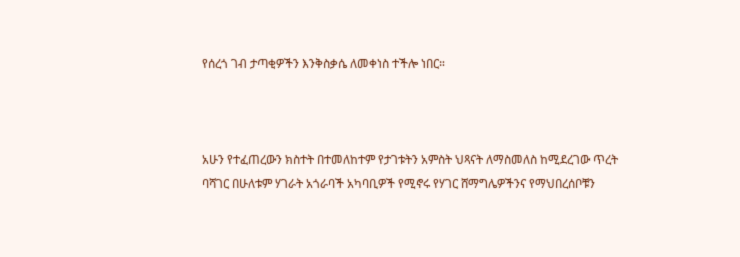የሰረጎ ገብ ታጣቂዎችን እንቅስቃሴ ለመቀነስ ተችሎ ነበር።



አሁን የተፈጠረውን ክስተት በተመለከተም የታገቱትን አምስት ህጻናት ለማስመለስ ከሚደረገው ጥረት ባሻገር በሁለቱም ሃገራት አጎራባች አካባቢዎች የሚኖሩ የሃገር ሸማግሌዎችንና የማህበረሰቦቹን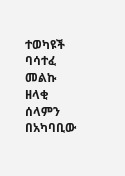ተወካዩች ባሳተፈ መልኩ ዘላቂ ሰላምን በአካባቢው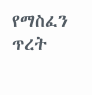የማስፈን ጥረት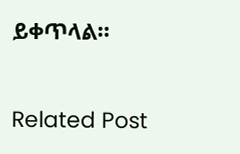ይቀጥላል።

Related Post